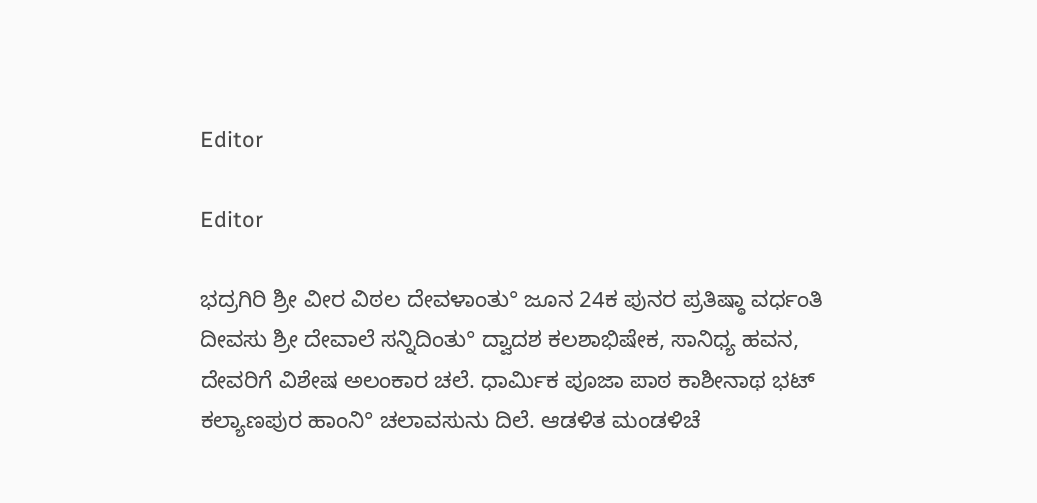Editor

Editor

ಭದ್ರಗಿರಿ ಶ್ರೀ ವೀರ ವಿಠಲ ದೇವಳಾಂತು° ಜೂನ 24ಕ ಪುನರ ಪ್ರತಿಷ್ಠಾ ವರ್ಧಂತಿ ದೀವಸು ಶ್ರೀ ದೇವಾಲೆ ಸನ್ನಿದಿಂತು° ದ್ವಾದಶ ಕಲಶಾಭಿಷೇಕ, ಸಾನಿಧ್ಯ ಹವನ, ದೇವರಿಗೆ ವಿಶೇಷ ಅಲಂಕಾರ ಚಲೆ. ಧಾರ್ಮಿಕ ಪೂಜಾ ಪಾಠ ಕಾಶೀನಾಥ ಭಟ್ ಕಲ್ಯಾಣಪುರ ಹಾಂನಿ° ಚಲಾವಸುನು ದಿಲೆ. ಆಡಳಿತ ಮಂಡಳಿಚೆ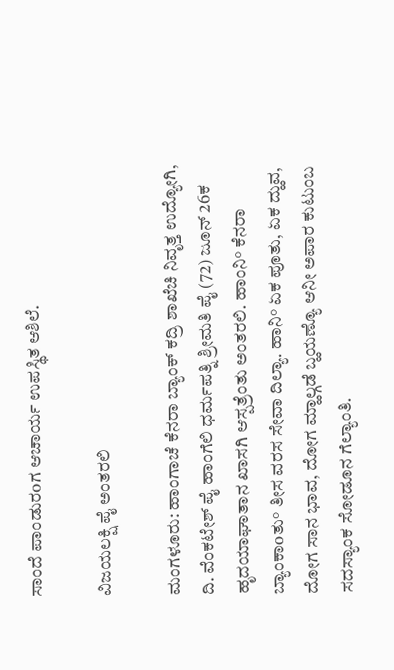ಸಾಂದೆ ಪಾಂಡುರoಗ ಆಚಾರ್ಯ ಉಪಸ್ಥಿತ ಆಶಿಲೆ.

ವಿಜಯಲಕ್ಷಿ ಪೈ ಅಂತರಲಿ

ಮಂಗಳೂರು: ಹಾಂಗಾಚೆ ಕೆನರಾ ಬ್ಯಾಂಕ್ ಕದ್ರಿ ಶಾಖೆಚಿ ನಿವೃತ್ತ ಉದ್ಯೋಗಿ, ದಿ. ವೆಂಕಟೇಶ್ ಪೈ ಹಾಂಗೆಲಿ ಧರ್ಮಪತ್ನಿ ಶ್ರೀಮತಿ ಪೈ (72) ಜೂನ್ 26ಕ ಹೃದಯಾಘಾತಾನ ಖಾಸಗಿ ಆಸ್ಪತ್ರೆಂತು ಅಂತರಲಿ. ಹಾಂನಿ° ಕೆನರಾ ಬ್ಯಾಂಕಾoತು° ತೀಸ ವರಸ ಸೇವಾ ದಿಲ್ಯಾ. ಹಾನಿ° ಏಕ ಪೂತು, ಏಕ ದ್ಹುವ, ದೋಗ ಸಾನ ಭಾವ, ದೋಗ ಮ್ಹಾಲ್ಗಡೆ ಬ್ಹಯಣ್ಯೊ ಆನೀ ಅಪಾರ ಕುಟುಂಬ ಸದಸ್ಯಾಂಕ ಸೋಡೂನ ಗೆಲ್ಯಾಂತಿ.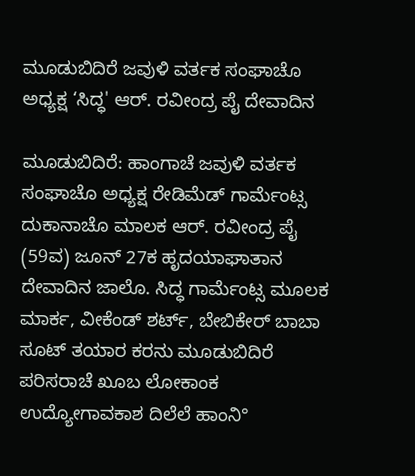ಮೂಡುಬಿದಿರೆ ಜವುಳಿ ವರ್ತಕ ಸಂಘಾಚೊ ಅಧ್ಯಕ್ಷ ‘ಸಿದ್ಧ' ಆರ್. ರವೀಂದ್ರ ಪೈ ದೇವಾದಿನ

ಮೂಡುಬಿದಿರೆ: ಹಾಂಗಾಚೆ ಜವುಳಿ ವರ್ತಕ ಸಂಘಾಚೊ ಅಧ್ಯಕ್ಷ ರೇಡಿಮೆಡ್ ಗಾರ್ಮೆಂಟ್ಸ ದುಕಾನಾಚೊ ಮಾಲಕ ಆರ್. ರವೀಂದ್ರ ಪೈ (59ವ) ಜೂನ್ 27ಕ ಹೃದಯಾಘಾತಾನ ದೇವಾದಿನ ಜಾಲೊ. ಸಿದ್ಧ ಗಾರ್ಮೆಂಟ್ಸ ಮೂಲಕ ಮಾರ್ಕ, ವೀಕೆಂಡ್ ಶರ್ಟ್, ಬೇಬಿಕೇರ್ ಬಾಬಾ ಸೂಟ್ ತಯಾರ ಕರನು ಮೂಡುಬಿದಿರೆ ಪರಿಸರಾಚೆ ಖೂಬ ಲೋಕಾಂಕ ಉದ್ಯೋಗಾವಕಾಶ ದಿಲೆಲೆ ಹಾಂನಿ°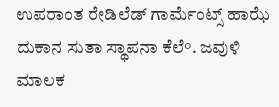ಉಪರಾಂತ ರೇಡಿಲೆಡ್ ಗಾರ್ಮೆಂಟ್ಸ್ ಹಾಝೆ ದುಕಾನ ಸುತಾ ಸ್ಥಾಪನಾ ಕೆಲೆ°. ಜವುಳಿ ಮಾಲಕ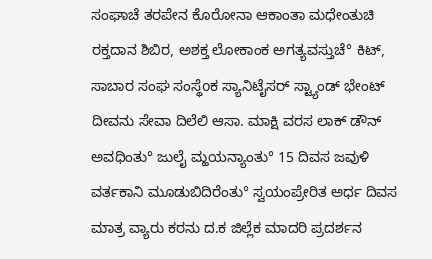ಸಂಘಾಚೆ ತರಪೇನ ಕೊರೋನಾ ಆಕಾಂತಾ ಮಧೇಂತುಚಿ ರಕ್ತದಾನ ಶಿಬಿರ, ಅಶಕ್ತ ಲೋಕಾಂಕ ಅಗತ್ಯವಸ್ತುಚೆ° ಕಿಟ್, ಸಾಬಾರ ಸಂಘ ಸಂಸ್ಥೆoಕ ಸ್ಯಾನಿಟೈಸರ್ ಸ್ಟ್ಯಾಂಡ್ ಭೇಂಟ್ ದೀವನು ಸೇವಾ ದಿಲೆಲಿ ಆಸಾ. ಮಾಕ್ಷಿ ವರಸ ಲಾಕ್ ಡೌನ್ ಅವಧಿಂತು° ಜುಲೈ ಮ್ಹಯನ್ಯಾಂತು° 15 ದಿವಸ ಜವುಳಿ ವರ್ತಕಾನಿ ಮೂಡುಬಿದಿರೆಂತು° ಸ್ವಯಂಪ್ರೇರಿತ ಅರ್ಧ ದಿವಸ ಮಾತ್ರ ವ್ಯಾರು ಕರನು ದ.ಕ ಜಿಲ್ಲೆಕ ಮಾದರಿ ಪ್ರದರ್ಶನ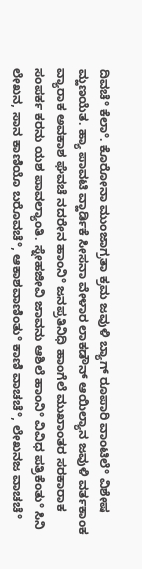ದಿವಚೆ° ಕೆಲಾ°. ಕೊರೋನಾ ಮುಂಜಾಗ್ರತಾ ಕ್ರಮ ಜವುಳಿ ಬ್ಯಾಗ್ ರೂಪಾರಿ ವಾಂಟಿಲೆ° ವಿಶೇಷ ಮ್ಹಣಯೆತ. ಹ್ಯಾ ಪಾವಟಿ ವ್ಹಾರ್ಡಿಕೆ ಸೀಸನಾ ವೇಳಾರ ಲಾಕಡೌನ್ ಆಯಿಲ್ಯಾನ ಜವುಳಿ ವರ್ತಕಾಂಕ ವ್ಯಾರಾಕ ಅವಕಾಶ ಘೆವಚೆ ನದರೇನ ಹಾಂನಿ° ಜನಪ್ರತಿನಿಧಿ ಹಾಂಗೆಲೆ ಮುಖಾಂತರ ಸರಕಾರಾಕ ಸಂಪರ್ಕ ಕರನು ಯಶ ಪಾವಲ್ಯಾಂತಿ. ಸ್ನೇಹಜೀವಿ ಜಾವನು ಆಶಿಲೆ ಹಾಂನಿ° ವಿವಿಧ ಪತ್ರಿಕೆಂತು° ಸಿನಿ ಲೇಖನ, ಸಾನ ಕಾಣಿಯೊ ಬರೊವಚೆ°, ಆಕಾಶವಾಣಿಂತು° ಕಾಣಿ ವಾಚಚೆ°, ಲೇಖನಜ ವಾಚಚೆ°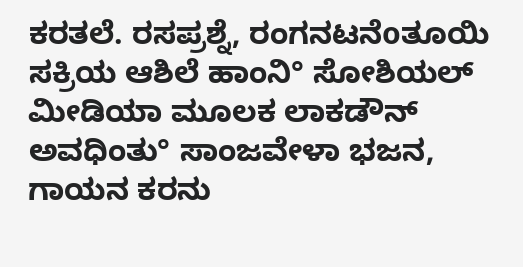ಕರತಲೆ. ರಸಪ್ರಶ್ನೆ, ರಂಗನಟನೆoತೂಯಿ ಸಕ್ರಿಯ ಆಶಿಲೆ ಹಾಂನಿ° ಸೋಶಿಯಲ್ ಮೀಡಿಯಾ ಮೂಲಕ ಲಾಕಡೌನ್ ಅವಧಿಂತು° ಸಾಂಜವೇಳಾ ಭಜನ, ಗಾಯನ ಕರನು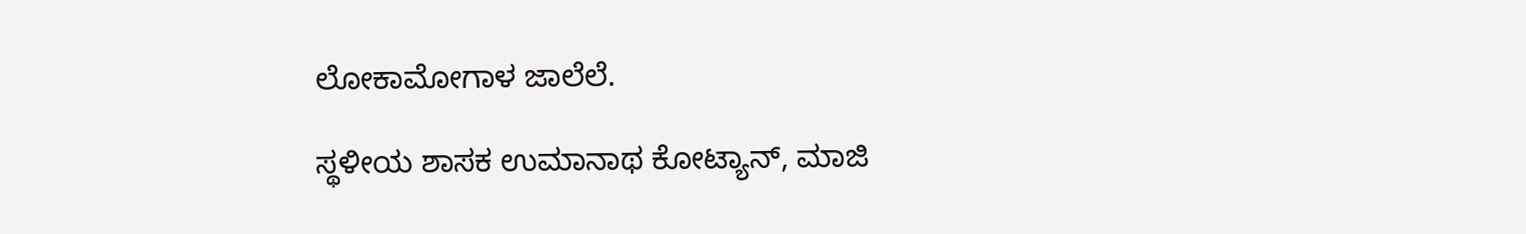ಲೋಕಾಮೋಗಾಳ ಜಾಲೆಲೆ.

ಸ್ಥಳೀಯ ಶಾಸಕ ಉಮಾನಾಥ ಕೋಟ್ಯಾನ್, ಮಾಜಿ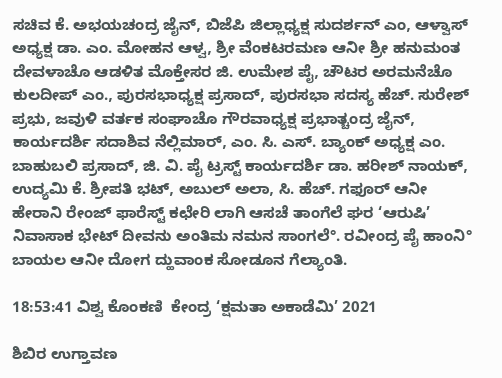ಸಚಿವ ಕೆ. ಅಭಯಚಂದ್ರ ಜೈನ್, ಬಿಜೆಪಿ ಜಿಲ್ಲಾಧ್ಯಕ್ಷ ಸುದರ್ಶನ್ ಎಂ, ಆಳ್ವಾಸ್ ಅಧ್ಯಕ್ಷ ಡಾ. ಎಂ. ಮೋಹನ ಆಳ್ವ, ಶ್ರೀ ವೆಂಕಟರಮಣ ಆನೀ ಶ್ರೀ ಹನುಮಂತ ದೇವಳಾಚೊ ಆಡಳಿತ ಮೊಕ್ತೇಸರ ಜಿ. ಉಮೇಶ ಪೈ, ಚೌಟರ ಅರಮನೆಚೊ ಕುಲದೀಪ್ ಎಂ., ಪುರಸಭಾಧ್ಯಕ್ಷ ಪ್ರಸಾದ್, ಪುರಸಭಾ ಸದಸ್ಯ ಹೆಚ್. ಸುರೇಶ್ ಪ್ರಭು, ಜವುಳಿ ವರ್ತಕ ಸಂಘಾಚೊ ಗೌರವಾಧ್ಯಕ್ಷ ಪ್ರಭಾತ್ಚಂದ್ರ ಜೈನ್, ಕಾರ್ಯದರ್ಶಿ ಸದಾಶಿವ ನೆಲ್ಲಿಮಾರ್, ಎಂ. ಸಿ. ಎಸ್. ಬ್ಯಾಂಕ್ ಅಧ್ಯಕ್ಷ ಎಂ. ಬಾಹುಬಲಿ ಪ್ರಸಾದ್, ಜಿ. ವಿ. ಪೈ ಟ್ರಸ್ಟ್ ಕಾರ್ಯದರ್ಶಿ ಡಾ. ಹರೀಶ್ ನಾಯಕ್, ಉದ್ಯಮಿ ಕೆ. ಶ್ರೀಪತಿ ಭಟ್, ಅಬುಲ್ ಅಲಾ, ಸಿ. ಹೆಚ್. ಗಫೂರ್ ಆನೀ ಹೇರಾನಿ ರೇಂಜ್ ಫಾರೆಸ್ಟ್ ಕಛೇರಿ ಲಾಗಿ ಆಸಚೆ ತಾಂಗೆಲೆ ಘರ ‘ಆರುಷಿ’ ನಿವಾಸಾಕ ಭೇಟ್ ದೀವನು ಅಂತಿಮ ನಮನ ಸಾಂಗಲೆ°. ರವೀಂದ್ರ ಪೈ ಹಾಂನಿ° ಬಾಯಲ ಆನೀ ದೋಗ ದ್ಹುವಾಂಕ ಸೋಡೂನ ಗೆಲ್ಯಾಂತಿ.

18:53:41 ವಿಶ್ವ ಕೊಂಕಣಿ  ಕೇಂದ್ರ ‘ಕ್ಷಮತಾ ಅಕಾಡೆಮಿ’ 2021

ಶಿಬಿರ ಉಗ್ತಾವಣ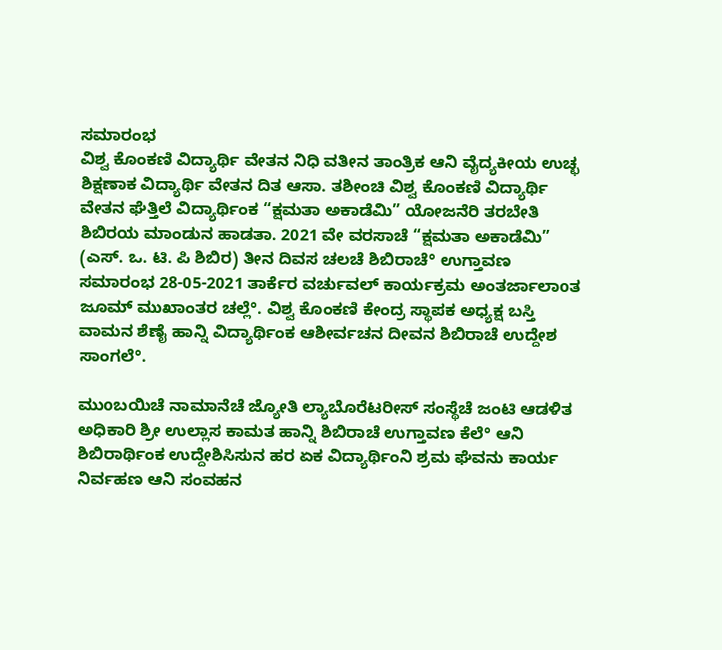ಸಮಾರಂಭ
ವಿಶ್ವ ಕೊಂಕಣಿ ವಿದ್ಯಾರ್ಥಿ ವೇತನ ನಿಧಿ ವತೀನ ತಾಂತ್ರಿಕ ಆನಿ ವೈದ್ಯಕೀಯ ಉಚ್ಛ ಶಿಕ್ಷಣಾಕ ವಿದ್ಯಾರ್ಥಿ ವೇತನ ದಿತ ಆಸಾ. ತಶೀಂಚಿ ವಿಶ್ವ ಕೊಂಕಣಿ ವಿದ್ಯಾರ್ಥಿ ವೇತನ ಘೆತ್ತಿಲೆ ವಿದ್ಯಾರ್ಥಿಂಕ “ಕ್ಷಮತಾ ಅಕಾಡೆಮಿ” ಯೋಜನೆರಿ ತರಬೇತಿ ಶಿಬಿರಯ ಮಾಂಡುನ ಹಾಡತಾ. 2021 ವೇ ವರಸಾಚೆ “ಕ್ಷಮತಾ ಅಕಾಡೆಮಿ” (ಎಸ್. ಒ. ಟಿ. ಪಿ ಶಿಬಿರ) ತೀನ ದಿವಸ ಚಲಚೆ ಶಿಬಿರಾಚೆ° ಉಗ್ತಾವಣ ಸಮಾರಂಭ 28-05-2021 ತಾರ್ಕೆರ ವರ್ಚುವಲ್ ಕಾರ್ಯಕ್ರಮ ಅಂತರ್ಜಾಲಾoತ ಜೂಮ್ ಮುಖಾಂತರ ಚಲ್ಲೆ°. ವಿಶ್ವ ಕೊಂಕಣಿ ಕೇಂದ್ರ ಸ್ಥಾಪಕ ಅಧ್ಯಕ್ಷ ಬಸ್ತಿ ವಾಮನ ಶೆಣೈ ಹಾನ್ನಿ ವಿದ್ಯಾರ್ಥಿಂಕ ಆಶೀರ್ವಚನ ದೀವನ ಶಿಬಿರಾಚೆ ಉದ್ದೇಶ ಸಾಂಗಲೆ°.

ಮುoಬಯಿಚೆ ನಾಮಾನೆಚೆ ಜ್ಯೋತಿ ಲ್ಯಾಬೊರೆಟರೀಸ್ ಸಂಸ್ಥೆಚೆ ಜಂಟಿ ಆಡಳಿತ ಅಧಿಕಾರಿ ಶ್ರೀ ಉಲ್ಲಾಸ ಕಾಮತ ಹಾನ್ನಿ ಶಿಬಿರಾಚೆ ಉಗ್ತಾವಣ ಕೆಲೆ° ಆನಿ ಶಿಬಿರಾರ್ಥಿಂಕ ಉದ್ದೇಶಿಸಿಸುನ ಹರ ಏಕ ವಿದ್ಯಾರ್ಥಿಂನಿ ಶ್ರಮ ಘೆವನು ಕಾರ್ಯ ನಿರ್ವಹಣ ಆನಿ ಸಂವಹನ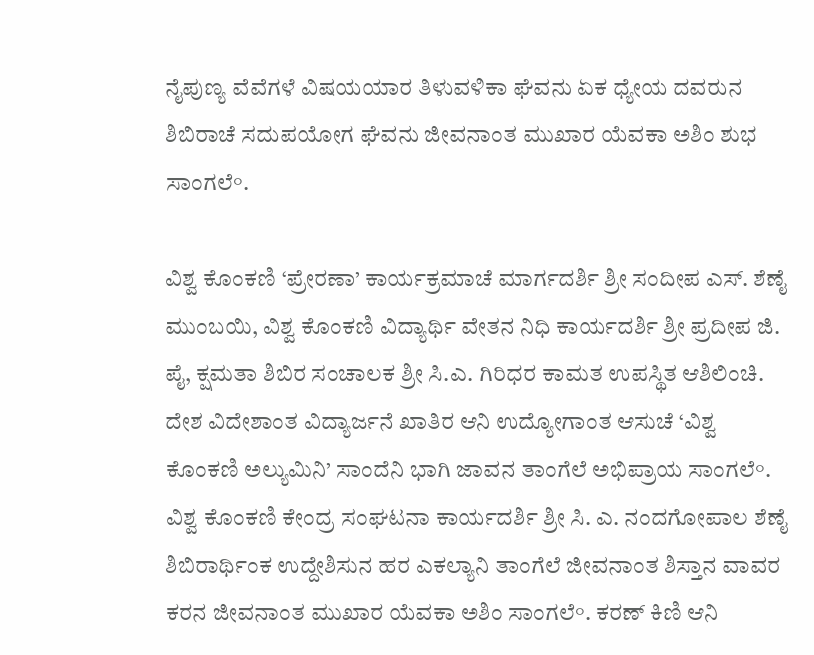ನೈಪುಣ್ಯ ವೆವೆಗಳೆ ವಿಷಯಯಾರ ತಿಳುವಳಿಕಾ ಘೆವನು ಏಕ ಧ್ಯೇಯ ದವರುನ ಶಿಬಿರಾಚೆ ಸದುಪಯೋಗ ಘೆವನು ಜೀವನಾಂತ ಮುಖಾರ ಯೆವಕಾ ಅಶಿಂ ಶುಭ ಸಾಂಗಲೆ°.

ವಿಶ್ವ ಕೊಂಕಣಿ ‘ಪ್ರೇರಣಾ’ ಕಾರ್ಯಕ್ರಮಾಚೆ ಮಾರ್ಗದರ್ಶಿ ಶ್ರೀ ಸಂದೀಪ ಎಸ್. ಶೆಣೈ ಮುಂಬಯಿ, ವಿಶ್ವ ಕೊಂಕಣಿ ವಿದ್ಯಾರ್ಥಿ ವೇತನ ನಿಧಿ ಕಾರ್ಯದರ್ಶಿ ಶ್ರೀ ಪ್ರದೀಪ ಜಿ. ಪೈ, ಕ್ಷಮತಾ ಶಿಬಿರ ಸಂಚಾಲಕ ಶ್ರೀ ಸಿ.ಎ. ಗಿರಿಧರ ಕಾಮತ ಉಪಸ್ಥಿತ ಆಶಿಲಿಂಚಿ. ದೇಶ ವಿದೇಶಾಂತ ವಿದ್ಯಾರ್ಜನೆ ಖಾತಿರ ಆನಿ ಉದ್ಯೋಗಾಂತ ಆಸುಚೆ ‘ವಿಶ್ವ ಕೊಂಕಣಿ ಅಲ್ಯುಮಿನಿ’ ಸಾಂದೆನಿ ಭಾಗಿ ಜಾವನ ತಾಂಗೆಲೆ ಅಭಿಪ್ರಾಯ ಸಾಂಗಲೆ°. ವಿಶ್ವ ಕೊಂಕಣಿ ಕೇಂದ್ರ ಸಂಘಟನಾ ಕಾರ್ಯದರ್ಶಿ ಶ್ರೀ ಸಿ. ಎ. ನಂದಗೋಪಾಲ ಶೆಣೈ ಶಿಬಿರಾರ್ಥಿಂಕ ಉದ್ದೇಶಿಸುನ ಹರ ಎಕಲ್ಯಾನಿ ತಾಂಗೆಲೆ ಜೀವನಾಂತ ಶಿಸ್ತಾನ ವಾವರ ಕರನ ಜೀವನಾಂತ ಮುಖಾರ ಯೆವಕಾ ಅಶಿಂ ಸಾಂಗಲೆ°. ಕರಣ್ ಕಿಣಿ ಆನಿ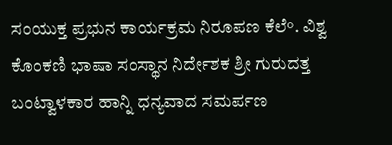ಸಂಯುಕ್ತ ಪ್ರಭುನ ಕಾರ್ಯಕ್ರಮ ನಿರೂಪಣ ಕೆಲೆ°. ವಿಶ್ವ ಕೊಂಕಣಿ ಭಾಷಾ ಸಂಸ್ಥಾನ ನಿರ್ದೇಶಕ ಶ್ರೀ ಗುರುದತ್ತ ಬಂಟ್ವಾಳಕಾರ ಹಾನ್ನಿ ಧನ್ಯವಾದ ಸಮರ್ಪಣ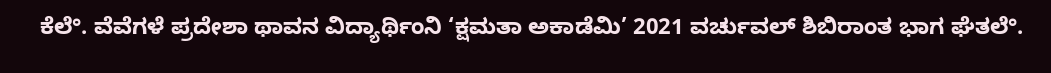ಕೆಲೆ°. ವೆವೆಗಳೆ ಪ್ರದೇಶಾ ಥಾವನ ವಿದ್ಯಾರ್ಥಿಂನಿ ‘ಕ್ಷಮತಾ ಅಕಾಡೆಮಿ’ 2021 ವರ್ಚುವಲ್ ಶಿಬಿರಾಂತ ಭಾಗ ಘೆತಲೆ°.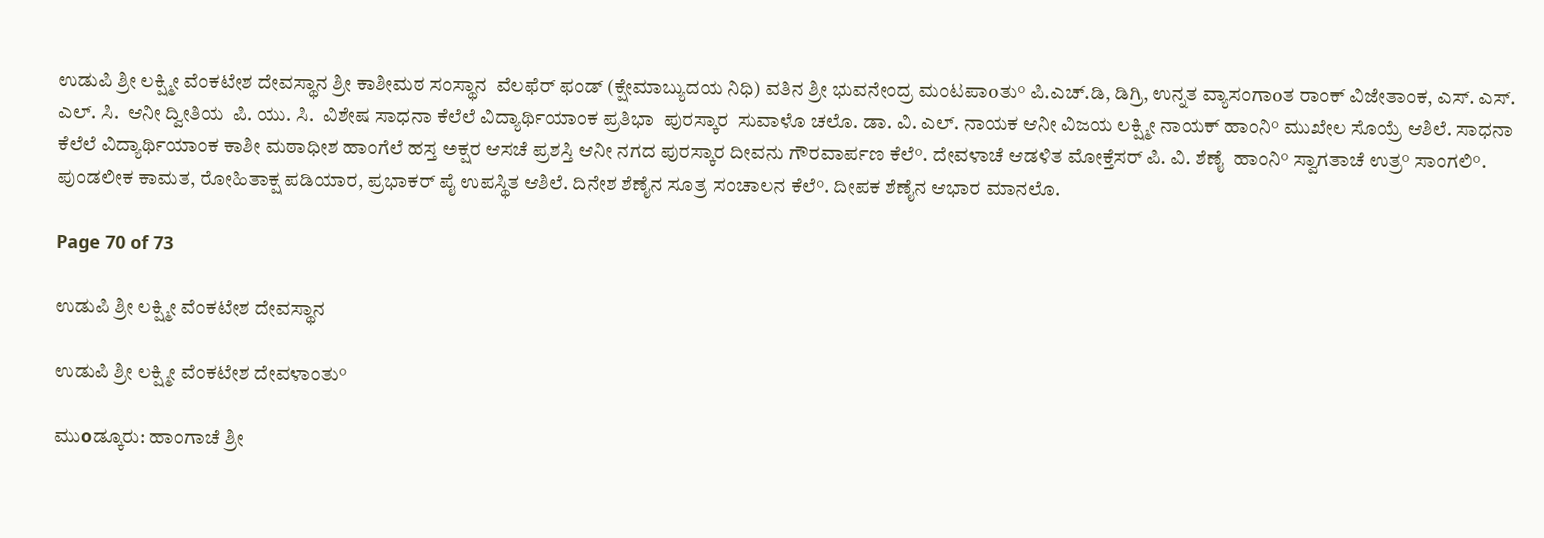ಉಡುಪಿ ಶ್ರೀ ಲಕ್ಷ್ಮೀ ವೆಂಕಟೇಶ ದೇವಸ್ಥಾನ ಶ್ರೀ ಕಾಶೀಮಠ ಸಂಸ್ಥಾನ  ವೆಲಫೆರ್ ಫಂಡ್ (ಕ್ಷೇಮಾಬ್ಯುದಯ ನಿಧಿ) ವತಿನ ಶ್ರೀ ಭುವನೇಂದ್ರ ಮಂಟಪಾoತು° ಪಿ.ಎಚ್.ಡಿ, ಡಿಗ್ರಿ, ಉನ್ನತ ವ್ಯಾಸಂಗಾoತ ರಾಂಕ್ ವಿಜೇತಾಂಕ, ಎಸ್. ಎಸ್. ಎಲ್. ಸಿ.  ಆನೀ ದ್ವೀತಿಯ  ಪಿ. ಯು. ಸಿ.  ವಿಶೇಷ ಸಾಧನಾ ಕೆಲೆಲೆ ವಿದ್ಯಾರ್ಥಿಯಾಂಕ ಪ್ರತಿಭಾ  ಪುರಸ್ಕಾರ  ಸುವಾಳೊ ಚಲೊ. ಡಾ. ವಿ. ಎಲ್. ನಾಯಕ ಆನೀ ವಿಜಯ ಲಕ್ಷ್ಮೀ ನಾಯಕ್ ಹಾಂನಿ° ಮುಖೇಲ ಸೊಯ್ರೆ ಆಶಿಲೆ. ಸಾಧನಾ ಕೆಲೆಲೆ ವಿದ್ಯಾರ್ಥಿಯಾಂಕ ಕಾಶೀ ಮಠಾಧೀಶ ಹಾಂಗೆಲೆ ಹಸ್ತ ಅಕ್ಷರ ಆಸಚೆ ಪ್ರಶಸ್ತಿ ಆನೀ ನಗದ ಪುರಸ್ಕಾರ ದೀವನು ಗೌರವಾರ್ಪಣ ಕೆಲೆ°. ದೇವಳಾಚೆ ಆಡಳಿತ ಮೋಕ್ತೆಸರ್ ಪಿ. ವಿ. ಶೆಣೈ  ಹಾಂನಿ° ಸ್ವಾಗತಾಚೆ ಉತ್ರ° ಸಾಂಗಲಿ°. ಪುಂಡಲೀಕ ಕಾಮತ, ರೋಹಿತಾಕ್ಷ ಪಡಿಯಾರ, ಪ್ರಭಾಕರ್ ಪೈ ಉಪಸ್ಥಿತ ಆಶಿಲೆ. ದಿನೇಶ ಶೆಣೈನ ಸೂತ್ರ ಸಂಚಾಲನ ಕೆಲೆ°. ದೀಪಕ ಶೆಣೈನ ಆಭಾರ ಮಾನಲೊ.

Page 70 of 73

ಉಡುಪಿ ಶ್ರೀ ಲಕ್ಷ್ಮೀ ವೆಂಕಟೇಶ ದೇವಸ್ಥಾನ

ಉಡುಪಿ ಶ್ರೀ ಲಕ್ಷ್ಮೀ ವೆಂಕಟೇಶ ದೇವಳಾಂತು°

ಮುοಡ್ಕೂರು: ಹಾಂಗಾಚೆ ಶ್ರೀ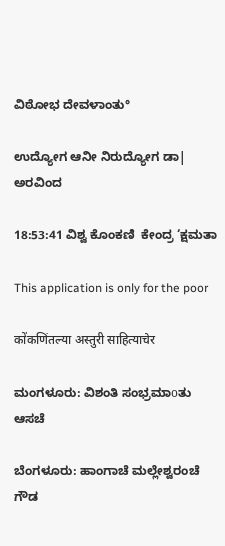ವಿಠೋಭ ದೇವಳಾಂತು°

ಉದ್ಯೋಗ ಆನೀ ನಿರುದ್ಯೋಗ ಡಾ| ಅರವಿಂದ

18:53:41 ವಿಶ್ವ ಕೊಂಕಣಿ  ಕೇಂದ್ರ ‘ಕ್ಷಮತಾ

This application is only for the poor

कोंकणिंतल्या अस्तुरी साहित्याचेर

ಮಂಗಳೂರು: ವಿಶಂತಿ ಸಂಭ್ರಮಾοತು ಆಸಚೆ

ಬೆಂಗಳೂರು: ಹಾಂಗಾಚೆ ಮಲ್ಲೇಶ್ವರಂಚೆ ಗೌಡ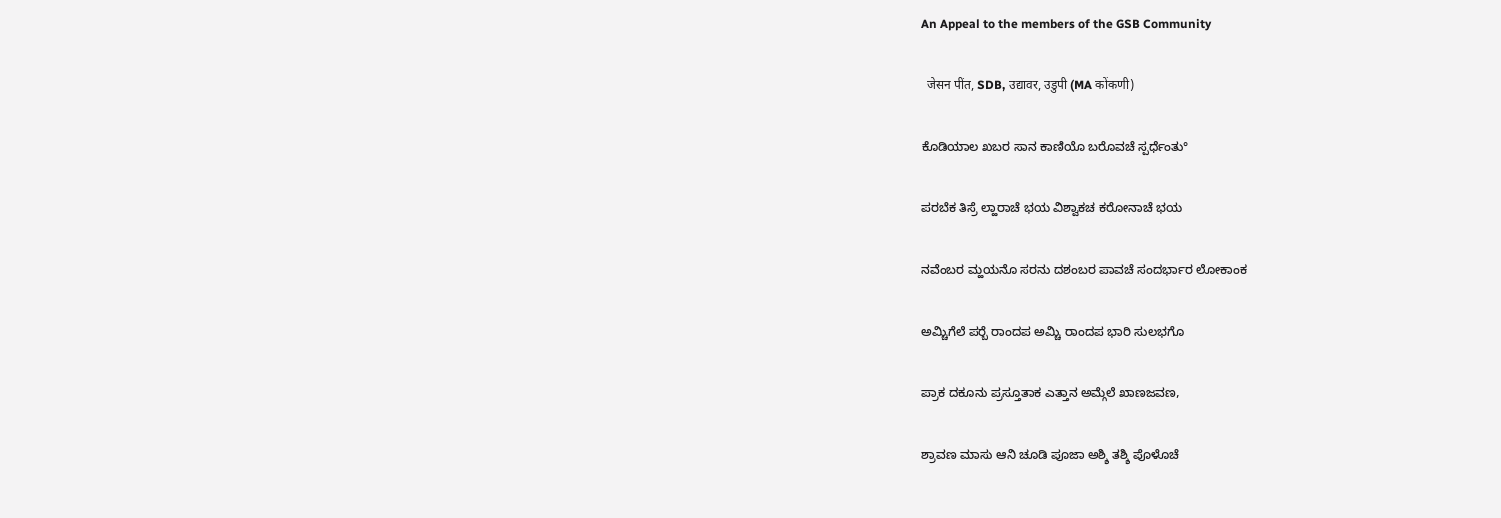An Appeal to the members of the GSB Community

  जेसन पींत, SDB, उद्यावर, उडुपी (MA कोंकणी)

ಕೊಡಿಯಾಲ ಖಬರ ಸಾನ ಕಾಣಿಯೊ ಬರೊವಚೆ ಸ್ಪರ್ಧೆಂತು°

ಪರಬೆಕ ತಿಸ್ರೆ ಲ್ಹಾರಾಚೆ ಭಯ ವಿಶ್ವಾಕಚ ಕರೋನಾಚೆ ಭಯ

ನವೆಂಬರ ಮ್ಹಯನೊ ಸರನು ದಶಂಬರ ಪಾವಚೆ ಸಂದರ್ಭಾರ ಲೋಕಾಂಕ

ಅಮ್ಚಿಗೆಲೆ ಪರ‍್ಬೆ ರಾಂದಪ ಅಮ್ಚಿ ರಾಂದಪ ಭಾರಿ ಸುಲಭಗೊ

ಪ್ರಾಕ ದಕೂನು ಪ್ರಸ್ತೂತಾಕ ಎತ್ತಾನ ಅಮ್ಗೆಲೆ ಖಾಣಜವಣ,

ಶ್ರಾವಣ ಮಾಸು ಆನಿ ಚೂಡಿ ಪೂಜಾ ಅಶ್ಶಿ ತಶ್ಶಿ ಪೊಳೊಚೆ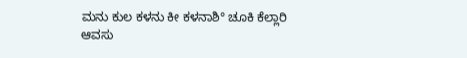ಮನು ಕುಲ ಕಳನು ಕೀ ಕಳನಾಶಿ° ಚೂಕಿ ಕೆಲ್ಲಾರಿ ಆವಸು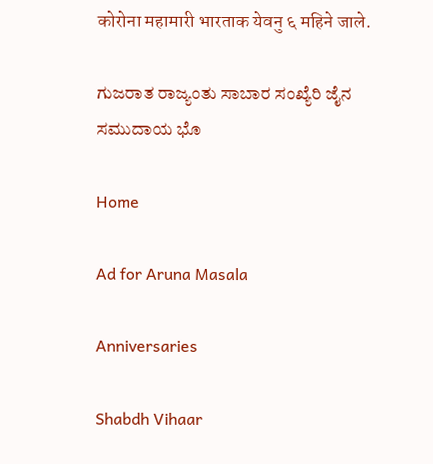कोरोना महामारी भारताक येवनु ६ महिने जाले.

ಗುಜರಾತ ರಾಜ್ಯಂತು ಸಾಬಾರ ಸಂಖ್ಯೆರಿ ಜೈನ ಸಮುದಾಯ ಭೊ

Home

Ad for Aruna Masala

Anniversaries

Shabdh Vihaar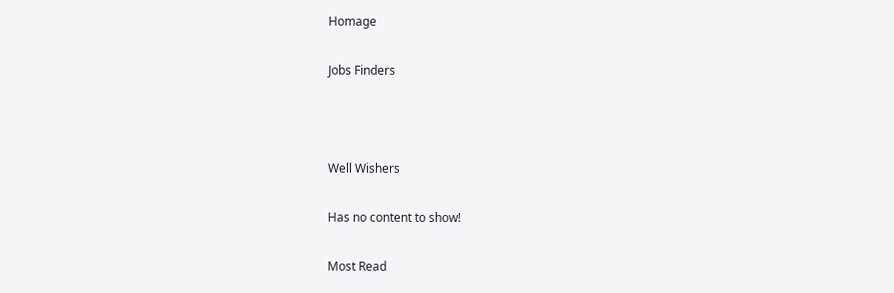Homage

Jobs Finders



Well Wishers

Has no content to show!

Most Read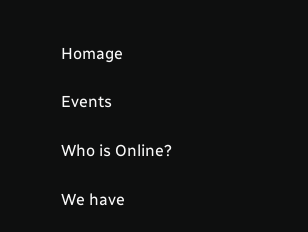Homage

Events

Who is Online?

We have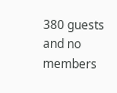380 guests and no members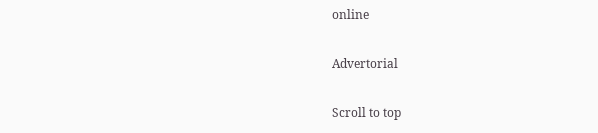online

Advertorial

Scroll to top